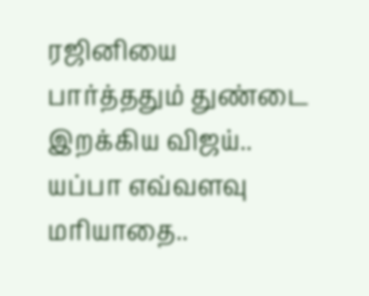ரஜினியை பார்த்ததும் துண்டை இறக்கிய விஜய்.. யப்பா எவ்வளவு மரியாதை..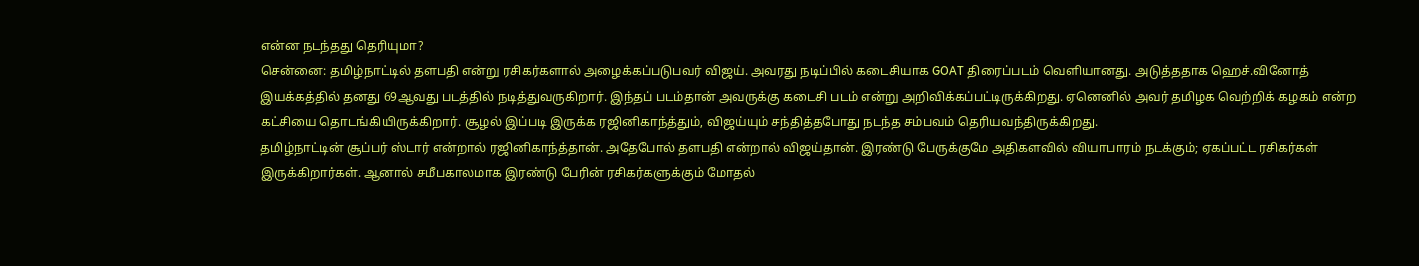என்ன நடந்தது தெரியுமா?
சென்னை: தமிழ்நாட்டில் தளபதி என்று ரசிகர்களால் அழைக்கப்படுபவர் விஜய். அவரது நடிப்பில் கடைசியாக GOAT திரைப்படம் வெளியானது. அடுத்ததாக ஹெச்.வினோத் இயக்கத்தில் தனது 69ஆவது படத்தில் நடித்துவருகிறார். இந்தப் படம்தான் அவருக்கு கடைசி படம் என்று அறிவிக்கப்பட்டிருக்கிறது. ஏனெனில் அவர் தமிழக வெற்றிக் கழகம் என்ற கட்சியை தொடங்கியிருக்கிறார். சூழல் இப்படி இருக்க ரஜினிகாந்த்தும், விஜய்யும் சந்தித்தபோது நடந்த சம்பவம் தெரியவந்திருக்கிறது.
தமிழ்நாட்டின் சூப்பர் ஸ்டார் என்றால் ரஜினிகாந்த்தான். அதேபோல் தளபதி என்றால் விஜய்தான். இரண்டு பேருக்குமே அதிகளவில் வியாபாரம் நடக்கும்; ஏகப்பட்ட ரசிகர்கள் இருக்கிறார்கள். ஆனால் சமீபகாலமாக இரண்டு பேரின் ரசிகர்களுக்கும் மோதல்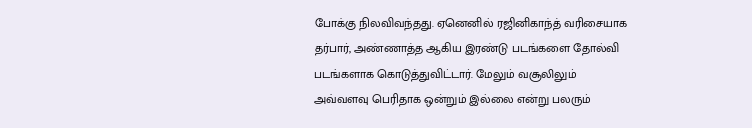போக்கு நிலவிவந்தது. ஏனெனில் ரஜினிகாந்த் வரிசையாக தர்பார், அண்ணாத்த ஆகிய இரண்டு படங்களை தோல்வி படங்களாக கொடுத்துவிட்டார். மேலும் வசூலிலும் அவ்வளவு பெரிதாக ஒன்றும் இல்லை என்று பலரும்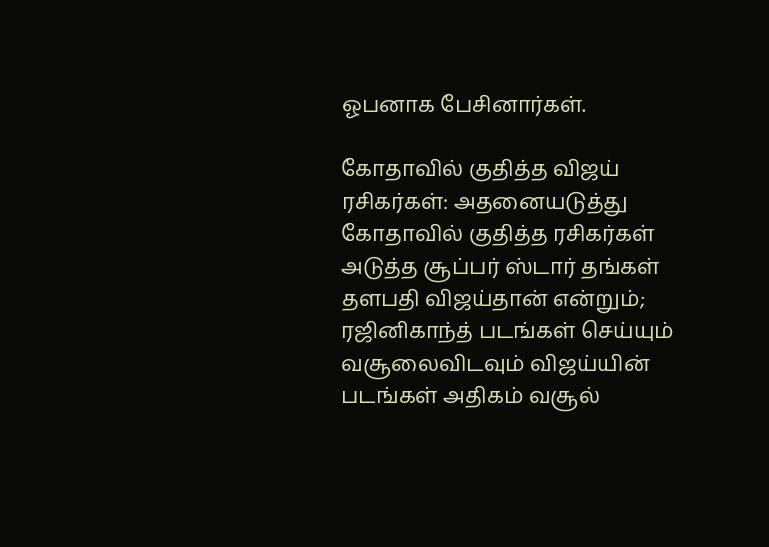ஓபனாக பேசினார்கள்.

கோதாவில் குதித்த விஜய் ரசிகர்கள்: அதனையடுத்து கோதாவில் குதித்த ரசிகர்கள் அடுத்த சூப்பர் ஸ்டார் தங்கள் தளபதி விஜய்தான் என்றும்; ரஜினிகாந்த் படங்கள் செய்யும் வசூலைவிடவும் விஜய்யின் படங்கள் அதிகம் வசூல்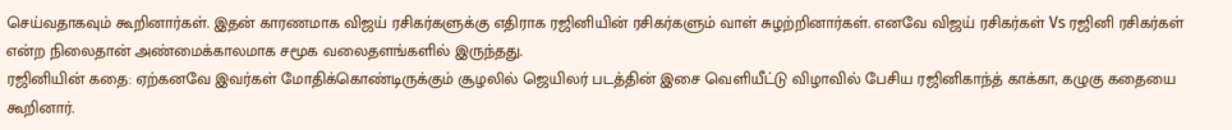செய்வதாகவும் கூறினார்கள். இதன் காரணமாக விஜய் ரசிகர்களுக்கு எதிராக ரஜினியின் ரசிகர்களும் வாள் சுழற்றினார்கள். எனவே விஜய் ரசிகர்கள் Vs ரஜினி ரசிகர்கள் என்ற நிலைதான் அண்மைக்காலமாக சமூக வலைதளங்களில் இருந்தது.
ரஜினியின் கதை: ஏற்கனவே இவர்கள் மோதிக்கொண்டிருக்கும் சூழலில் ஜெயிலர் படத்தின் இசை வெளியீட்டு விழாவில் பேசிய ரஜினிகாந்த் காக்கா, கழுகு கதையை கூறினார்.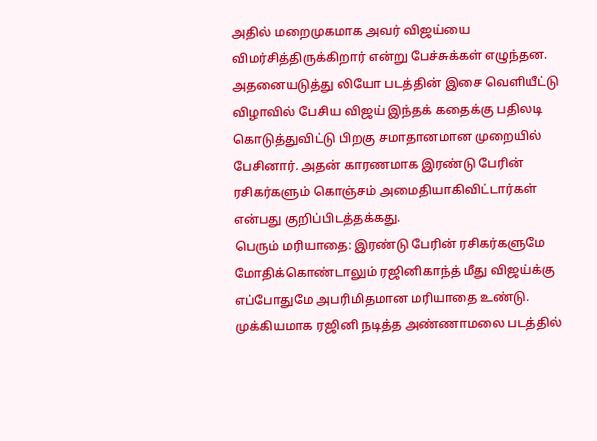அதில் மறைமுகமாக அவர் விஜய்யை விமர்சித்திருக்கிறார் என்று பேச்சுக்கள் எழுந்தன. அதனையடுத்து லியோ படத்தின் இசை வெளியீட்டு விழாவில் பேசிய விஜய் இந்தக் கதைக்கு பதிலடி கொடுத்துவிட்டு பிறகு சமாதானமான முறையில் பேசினார். அதன் காரணமாக இரண்டு பேரின் ரசிகர்களும் கொஞ்சம் அமைதியாகிவிட்டார்கள் என்பது குறிப்பிடத்தக்கது.
பெரும் மரியாதை: இரண்டு பேரின் ரசிகர்களுமே மோதிக்கொண்டாலும் ரஜினிகாந்த் மீது விஜய்க்கு எப்போதுமே அபரிமிதமான மரியாதை உண்டு. முக்கியமாக ரஜினி நடித்த அண்ணாமலை படத்தில்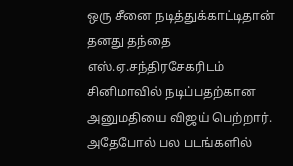ஒரு சீனை நடித்துக்காட்டிதான் தனது தந்தை எஸ்.ஏ.சந்திரசேகரிடம் சினிமாவில் நடிப்பதற்கான அனுமதியை விஜய் பெற்றார். அதேபோல் பல படங்களில்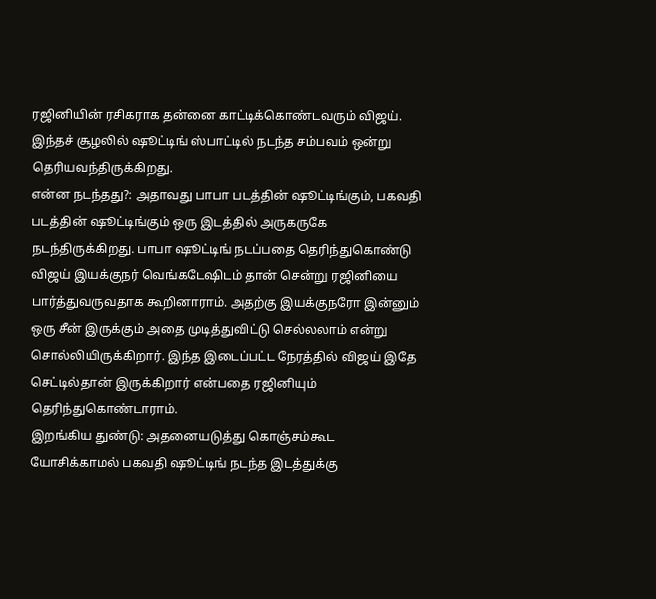ரஜினியின் ரசிகராக தன்னை காட்டிக்கொண்டவரும் விஜய். இந்தச் சூழலில் ஷூட்டிங் ஸ்பாட்டில் நடந்த சம்பவம் ஒன்று தெரியவந்திருக்கிறது.
என்ன நடந்தது?: அதாவது பாபா படத்தின் ஷூட்டிங்கும், பகவதி படத்தின் ஷூட்டிங்கும் ஒரு இடத்தில் அருகருகே நடந்திருக்கிறது. பாபா ஷூட்டிங் நடப்பதை தெரிந்துகொண்டு விஜய் இயக்குநர் வெங்கடேஷிடம் தான் சென்று ரஜினியை பார்த்துவருவதாக கூறினாராம். அதற்கு இயக்குநரோ இன்னும் ஒரு சீன் இருக்கும் அதை முடித்துவிட்டு செல்லலாம் என்று சொல்லியிருக்கிறார். இந்த இடைப்பட்ட நேரத்தில் விஜய் இதே செட்டில்தான் இருக்கிறார் என்பதை ரஜினியும் தெரிந்துகொண்டாராம்.
இறங்கிய துண்டு: அதனையடுத்து கொஞ்சம்கூட யோசிக்காமல் பகவதி ஷூட்டிங் நடந்த இடத்துக்கு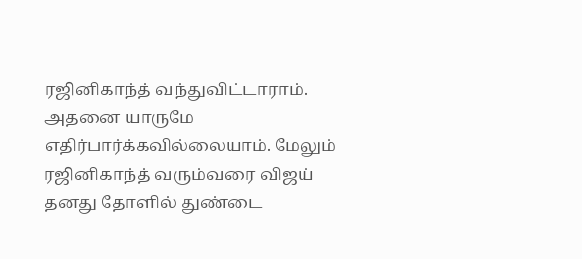ரஜினிகாந்த் வந்துவிட்டாராம். அதனை யாருமே எதிர்பார்க்கவில்லையாம். மேலும் ரஜினிகாந்த் வரும்வரை விஜய் தனது தோளில் துண்டை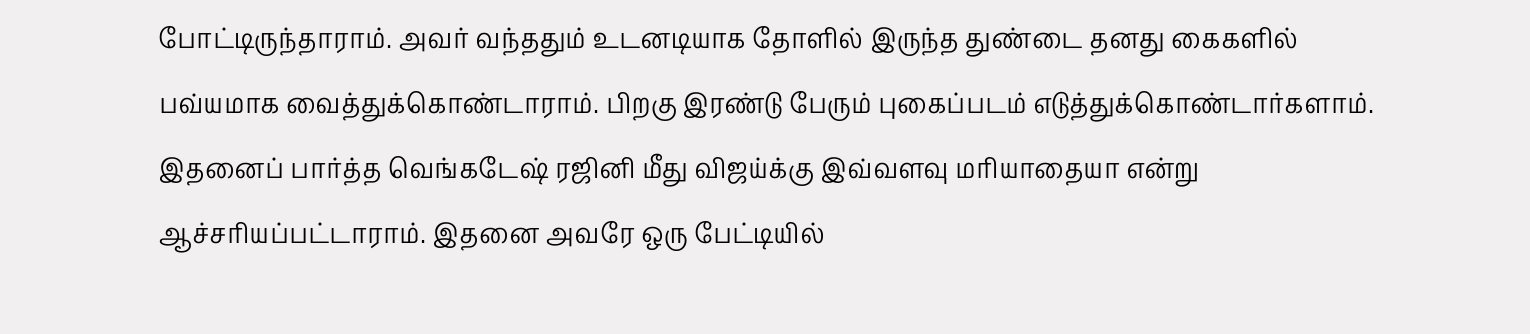போட்டிருந்தாராம். அவர் வந்ததும் உடனடியாக தோளில் இருந்த துண்டை தனது கைகளில் பவ்யமாக வைத்துக்கொண்டாராம். பிறகு இரண்டு பேரும் புகைப்படம் எடுத்துக்கொண்டார்களாம். இதனைப் பார்த்த வெங்கடேஷ் ரஜினி மீது விஜய்க்கு இவ்வளவு மரியாதையா என்று ஆச்சரியப்பட்டாராம். இதனை அவரே ஒரு பேட்டியில்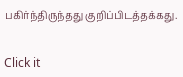பகிர்ந்திருந்தது குறிப்பிடத்தக்கது.


Click it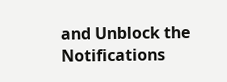and Unblock the Notifications